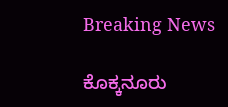Breaking News

ಕೊಕ್ಕನೂರು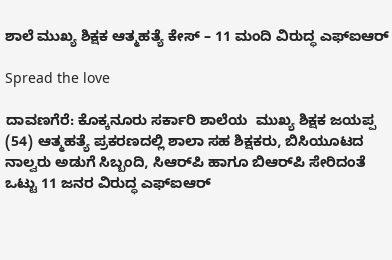ಶಾಲೆ ಮುಖ್ಯ ಶಿಕ್ಷಕ ಆತ್ಮಹತ್ಯೆ ಕೇಸ್‌ – 11 ಮಂದಿ ವಿರುದ್ಧ ಎಫ್‌ಐಆರ್

Spread the love

ದಾವಣಗೆರೆ: ಕೊಕ್ಕನೂರು ಸರ್ಕಾರಿ ಶಾಲೆಯ  ಮುಖ್ಯ ಶಿಕ್ಷಕ ಜಯಪ್ಪ (54) ಆತ್ಮಹತ್ಯೆ ಪ್ರಕರಣದಲ್ಲಿ ಶಾಲಾ ಸಹ ಶಿಕ್ಷಕರು, ಬಿಸಿಯೂಟದ ನಾಲ್ವರು ಅಡುಗೆ ಸಿಬ್ಬಂದಿ, ಸಿಆರ್‌ಪಿ ಹಾಗೂ ಬಿಆರ್‌ಪಿ ಸೇರಿದಂತೆ ಒಟ್ಟು 11 ಜನರ ವಿರುದ್ಧ ಎಫ್‌ಐಆರ್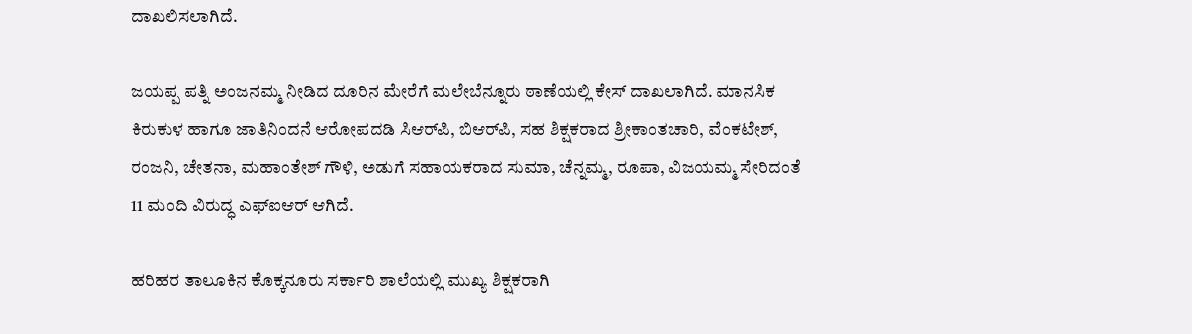ದಾಖಲಿಸಲಾಗಿದೆ.

ಜಯಪ್ಪ ಪತ್ನಿ ಅಂಜನಮ್ಮ ನೀಡಿದ ದೂರಿನ ಮೇರೆಗೆ ಮಲೇಬೆನ್ನೂರು ಠಾಣೆಯಲ್ಲಿ ಕೇಸ್ ದಾಖಲಾಗಿದೆ. ಮಾನಸಿಕ ಕಿರುಕುಳ ಹಾಗೂ ಜಾತಿನಿಂದನೆ ಆರೋಪದಡಿ ಸಿಆರ್‌ಪಿ, ಬಿಆರ್‌ಪಿ, ಸಹ ಶಿಕ್ಷಕರಾದ ಶ್ರೀಕಾಂತಚಾರಿ, ವೆಂಕಟೇಶ್, ರಂಜನಿ, ಚೇತನಾ, ಮಹಾಂತೇಶ್ ಗೌಳಿ, ಅಡುಗೆ ಸಹಾಯಕರಾದ ಸುಮಾ, ಚೆನ್ನಮ್ಮ, ರೂಪಾ, ವಿಜಯಮ್ಮ ಸೇರಿದಂತೆ 11 ಮಂದಿ ವಿರುದ್ಧ ಎಫ್‌ಐಆರ್ ಆಗಿದೆ.

ಹರಿಹರ ತಾಲೂಕಿನ ಕೊಕ್ಕನೂರು ಸರ್ಕಾರಿ ಶಾಲೆಯಲ್ಲಿ ಮುಖ್ಯ ಶಿಕ್ಷಕರಾಗಿ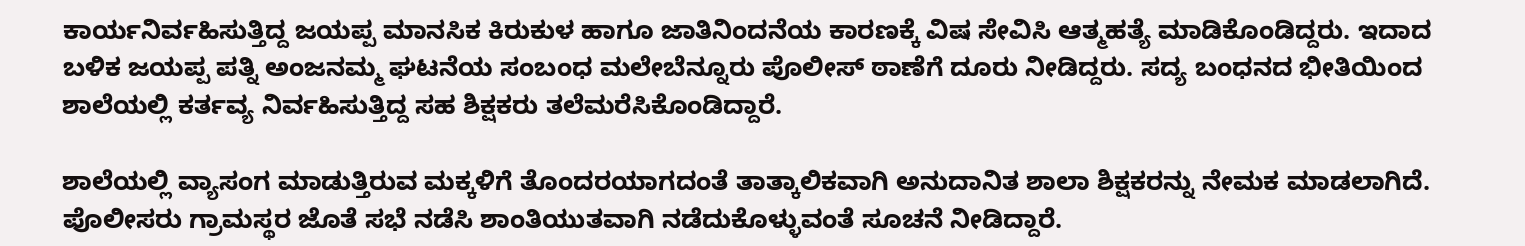ಕಾರ್ಯನಿರ್ವಹಿಸುತ್ತಿದ್ದ ಜಯಪ್ಪ ಮಾನಸಿಕ ಕಿರುಕುಳ ಹಾಗೂ ಜಾತಿನಿಂದನೆಯ ಕಾರಣಕ್ಕೆ ವಿಷ ಸೇವಿಸಿ ಆತ್ಮಹತ್ಯೆ ಮಾಡಿಕೊಂಡಿದ್ದರು. ಇದಾದ ಬಳಿಕ ಜಯಪ್ಪ ಪತ್ನಿ ಅಂಜನಮ್ಮ ಘಟನೆಯ ಸಂಬಂಧ ಮಲೇಬೆನ್ನೂರು ಪೊಲೀಸ್ ಠಾಣೆಗೆ ದೂರು ನೀಡಿದ್ದರು. ಸದ್ಯ ಬಂಧನದ ಭೀತಿಯಿಂದ ಶಾಲೆಯಲ್ಲಿ ಕರ್ತವ್ಯ ನಿರ್ವಹಿಸುತ್ತಿದ್ದ ಸಹ ಶಿಕ್ಷಕರು ತಲೆಮರೆಸಿಕೊಂಡಿದ್ದಾರೆ.

ಶಾಲೆಯಲ್ಲಿ ವ್ಯಾಸಂಗ ಮಾಡುತ್ತಿರುವ ಮಕ್ಕಳಿಗೆ ತೊಂದರಯಾಗದಂತೆ ತಾತ್ಕಾಲಿಕವಾಗಿ ಅನುದಾನಿತ ಶಾಲಾ ಶಿಕ್ಷಕರನ್ನು ನೇಮಕ ಮಾಡಲಾಗಿದೆ. ಪೊಲೀಸರು ಗ್ರಾಮಸ್ಥರ ಜೊತೆ ಸಭೆ ನಡೆಸಿ ಶಾಂತಿಯುತವಾಗಿ ನಡೆದುಕೊಳ್ಳುವಂತೆ ಸೂಚನೆ ನೀಡಿದ್ದಾರೆ.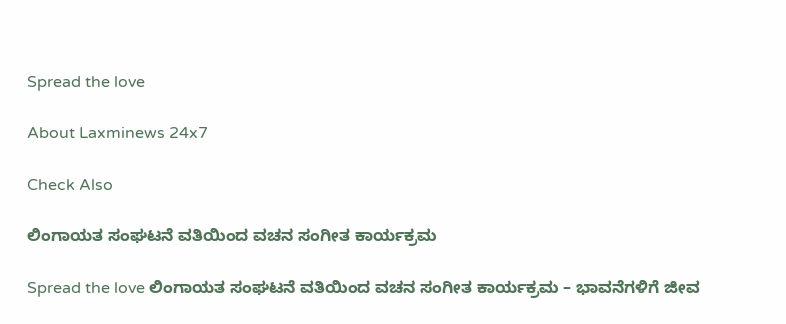Spread the love

About Laxminews 24x7

Check Also

ಲಿಂಗಾಯತ ಸಂಘಟನೆ ವತಿಯಿಂದ ವಚನ ಸಂಗೀತ ಕಾರ್ಯಕ್ರಮ

Spread the love ಲಿಂಗಾಯತ ಸಂಘಟನೆ ವತಿಯಿಂದ ವಚನ ಸಂಗೀತ ಕಾರ್ಯಕ್ರಮ – ಭಾವನೆಗಳಿಗೆ ಜೀವ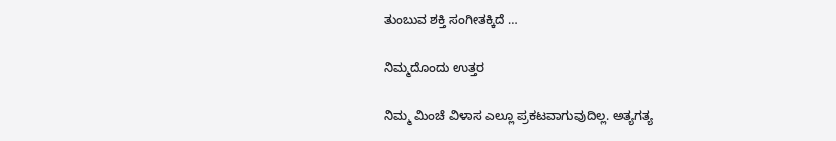ತುಂಬುವ ಶಕ್ತಿ ಸಂಗೀತಕ್ಕಿದೆ …

ನಿಮ್ಮದೊಂದು ಉತ್ತರ

ನಿಮ್ಮ ಮಿಂಚೆ ವಿಳಾಸ ಎಲ್ಲೂ ಪ್ರಕಟವಾಗುವುದಿಲ್ಲ. ಅತ್ಯಗತ್ಯ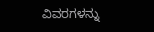ವಿವರಗಳನ್ನು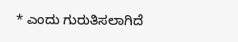* ಎಂದು ಗುರುತಿಸಲಾಗಿದೆ